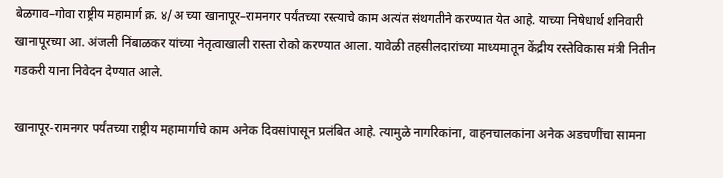बेळगाव–गोवा राष्ट्रीय महामार्ग क्र. ४/अ च्या खानापूर–रामनगर पर्यंतच्या रस्त्याचे काम अत्यंत संथगतीने करण्यात येत आहे. याच्या निषेधार्थ शनिवारी खानापूरच्या आ. अंजली निंबाळकर यांच्या नेतृत्वाखाली रास्ता रोको करण्यात आला. यावेळी तहसीलदारांच्या माध्यमातून केंद्रीय रस्तेविकास मंत्री नितीन गडकरी याना निवेदन देण्यात आले.

खानापूर-रामनगर पर्यंतच्या राष्ट्रीय महामार्गाचे काम अनेक दिवसांपासून प्रलंबित आहे. त्यामुळे नागरिकांना, वाहनचालकांना अनेक अडचणींचा सामना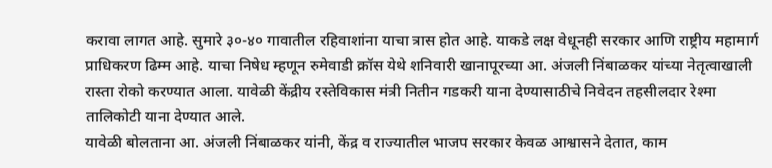करावा लागत आहे. सुमारे ३०-४० गावातील रहिवाशांना याचा त्रास होत आहे. याकडे लक्ष वेधूनही सरकार आणि राष्ट्रीय महामार्ग प्राधिकरण ढिम्म आहे. याचा निषेध म्हणून रुमेवाडी क्रॉस येथे शनिवारी खानापूरच्या आ. अंजली निंबाळकर यांच्या नेतृत्वाखाली रास्ता रोको करण्यात आला. यावेळी केंद्रीय रस्तेविकास मंत्री नितीन गडकरी याना देण्यासाठीचे निवेदन तहसीलदार रेश्मा तालिकोटी याना देण्यात आले.
यावेळी बोलताना आ. अंजली निंबाळकर यांनी, केंद्र व राज्यातील भाजप सरकार केवळ आश्वासने देतात, काम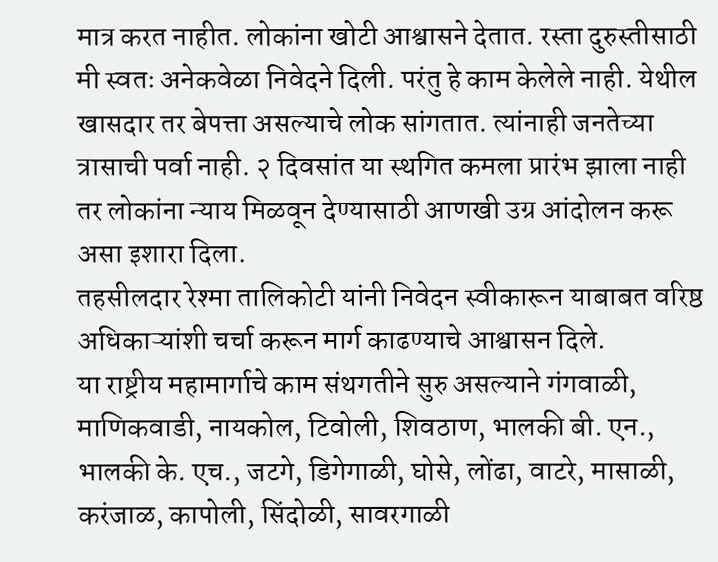मात्र करत नाहीत. लोकांना खोटी आश्वासने देतात. रस्ता दुरुस्तीसाठी मी स्वतः अनेकवेळा निवेदने दिली. परंतु हे काम केलेले नाही. येथील खासदार तर बेपत्ता असल्याचे लोक सांगतात. त्यांनाही जनतेच्या त्रासाची पर्वा नाही. २ दिवसांत या स्थगित कमला प्रारंभ झाला नाही तर लोकांना न्याय मिळवून देण्यासाठी आणखी उग्र आंदोलन करू असा इशारा दिला.
तहसीलदार रेश्मा तालिकोटी यांनी निवेदन स्वीकारून याबाबत वरिष्ठ अधिकाऱ्यांशी चर्चा करून मार्ग काढण्याचे आश्वासन दिले.
या राष्ट्रीय महामार्गाचे काम संथगतीने सुरु असल्याने गंगवाळी, माणिकवाडी, नायकोल, टिवोली, शिवठाण, भालकी बी. एन., भालकी के. एच., जटगे, डिगेगाळी, घोसे, लोंढा, वाटरे, मासाळी, करंजाळ, कापोली, सिंदोळी, सावरगाळी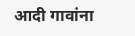आदी गावांना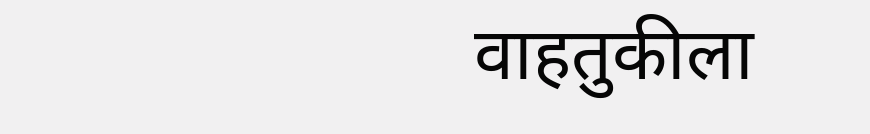वाहतुकीला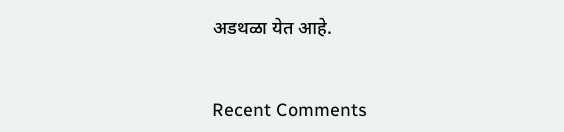अडथळा येत आहे.


Recent Comments